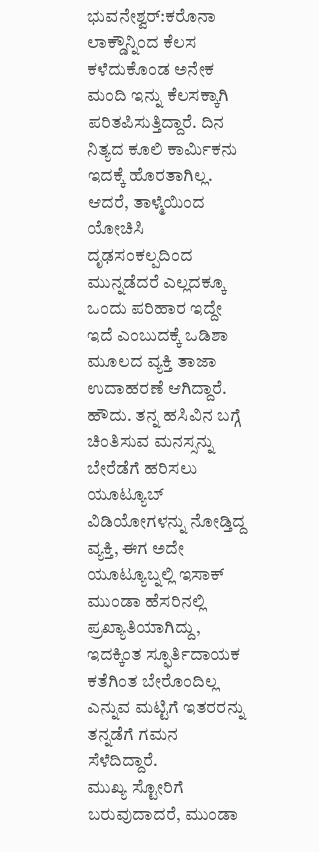ಭುವನೇಶ್ವರ್:ಕರೊನಾ ಲಾಕ್ಡೌನ್ನಿಂದ ಕೆಲಸ ಕಳೆದುಕೊಂಡ ಅನೇಕ ಮಂದಿ ಇನ್ನು ಕೆಲಸಕ್ಕಾಗಿ ಪರಿತಪಿಸುತ್ತಿದ್ದಾರೆ. ದಿನ ನಿತ್ಯದ ಕೂಲಿ ಕಾರ್ಮಿಕನು ಇದಕ್ಕೆ ಹೊರತಾಗಿಲ್ಲ. ಆದರೆ, ತಾಳ್ಮೆಯಿಂದ ಯೋಚಿಸಿ ದೃಢಸಂಕಲ್ಪದಿಂದ ಮುನ್ನಡೆದರೆ ಎಲ್ಲದಕ್ಕೂ ಒಂದು ಪರಿಹಾರ ಇದ್ದೇ ಇದೆ ಎಂಬುದಕ್ಕೆ ಒಡಿಶಾ ಮೂಲದ ವ್ಯಕ್ತಿ ತಾಜಾ ಉದಾಹರಣೆ ಆಗಿದ್ದಾರೆ.
ಹೌದು. ತನ್ನ ಹಸಿವಿನ ಬಗ್ಗೆ ಚಿಂತಿಸುವ ಮನಸ್ಸನ್ನು ಬೇರೆಡೆಗೆ ಹರಿಸಲು ಯೂಟ್ಯೂಬ್ ವಿಡಿಯೋಗಳನ್ನು ನೋಡ್ತಿದ್ದ ವ್ಯಕ್ತಿ, ಈಗ ಅದೇ ಯೂಟ್ಯೂಬ್ನಲ್ಲಿ ಇಸಾಕ್ ಮುಂಡಾ ಹೆಸರಿನಲ್ಲಿ ಪ್ರಖ್ಯಾತಿಯಾಗಿದ್ದು, ಇದಕ್ಕಿಂತ ಸ್ಫೂರ್ತಿದಾಯಕ ಕತೆಗಿಂತ ಬೇರೊಂದಿಲ್ಲ ಎನ್ನುವ ಮಟ್ಟಿಗೆ ಇತರರನ್ನು ತನ್ನಡೆಗೆ ಗಮನ ಸೆಳೆದಿದ್ದಾರೆ.
ಮುಖ್ಯ ಸ್ಟೋರಿಗೆ ಬರುವುದಾದರೆ, ಮುಂಡಾ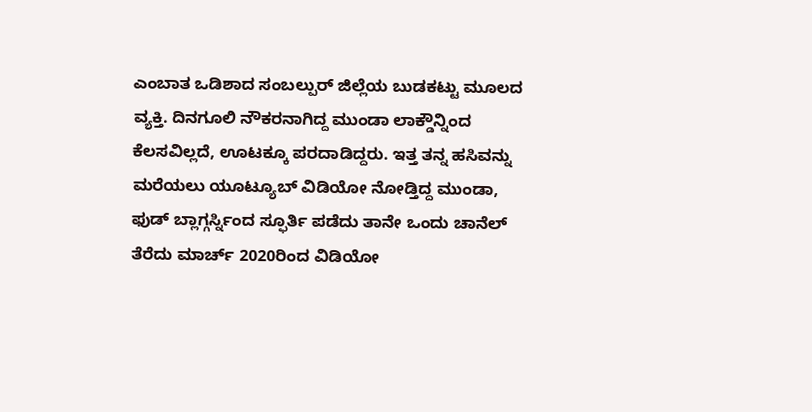ಎಂಬಾತ ಒಡಿಶಾದ ಸಂಬಲ್ಪುರ್ ಜಿಲ್ಲೆಯ ಬುಡಕಟ್ಟು ಮೂಲದ ವ್ಯಕ್ತಿ. ದಿನಗೂಲಿ ನೌಕರನಾಗಿದ್ದ ಮುಂಡಾ ಲಾಕ್ಡೌನ್ನಿಂದ ಕೆಲಸವಿಲ್ಲದೆ, ಊಟಕ್ಕೂ ಪರದಾಡಿದ್ದರು. ಇತ್ತ ತನ್ನ ಹಸಿವನ್ನು ಮರೆಯಲು ಯೂಟ್ಯೂಬ್ ವಿಡಿಯೋ ನೋಡ್ತಿದ್ದ ಮುಂಡಾ, ಫುಡ್ ಬ್ಲಾಗ್ಗರ್ಸ್ನಿಂದ ಸ್ಫೂರ್ತಿ ಪಡೆದು ತಾನೇ ಒಂದು ಚಾನೆಲ್ ತೆರೆದು ಮಾರ್ಚ್ 2020ರಿಂದ ವಿಡಿಯೋ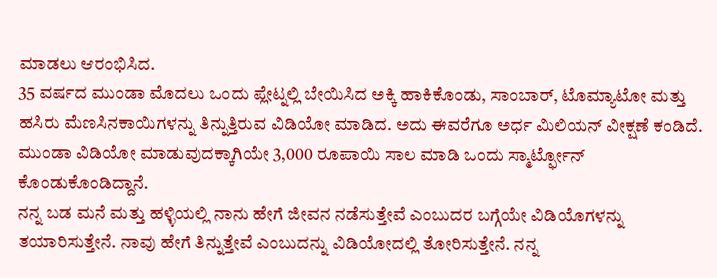ಮಾಡಲು ಆರಂಭಿಸಿದ.
35 ವರ್ಷದ ಮುಂಡಾ ಮೊದಲು ಒಂದು ಪ್ಲೇಟ್ನಲ್ಲಿ ಬೇಯಿಸಿದ ಅಕ್ಕಿ ಹಾಕಿಕೊಂಡು, ಸಾಂಬಾರ್, ಟೊಮ್ಯಾಟೋ ಮತ್ತು ಹಸಿರು ಮೆಣಸಿನಕಾಯಿಗಳನ್ನು ತಿನ್ನುತ್ತಿರುವ ವಿಡಿಯೋ ಮಾಡಿದ. ಅದು ಈವರೆಗೂ ಅರ್ಧ ಮಿಲಿಯನ್ ವೀಕ್ಷಣೆ ಕಂಡಿದೆ. ಮುಂಡಾ ವಿಡಿಯೋ ಮಾಡುವುದಕ್ಕಾಗಿಯೇ 3,000 ರೂಪಾಯಿ ಸಾಲ ಮಾಡಿ ಒಂದು ಸ್ಮಾರ್ಟ್ಫೋನ್ ಕೊಂಡುಕೊಂಡಿದ್ದಾನೆ.
ನನ್ನ ಬಡ ಮನೆ ಮತ್ತು ಹಳ್ಳಿಯಲ್ಲಿ ನಾನು ಹೇಗೆ ಜೀವನ ನಡೆಸುತ್ತೇವೆ ಎಂಬುದರ ಬಗ್ಗೆಯೇ ವಿಡಿಯೊಗಳನ್ನು ತಯಾರಿಸುತ್ತೇನೆ. ನಾವು ಹೇಗೆ ತಿನ್ನುತ್ತೇವೆ ಎಂಬುದನ್ನು ವಿಡಿಯೋದಲ್ಲಿ ತೋರಿಸುತ್ತೇನೆ. ನನ್ನ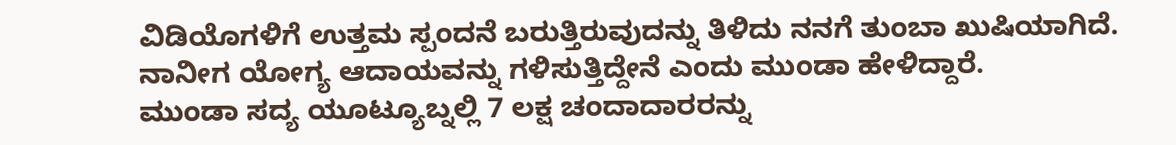ವಿಡಿಯೊಗಳಿಗೆ ಉತ್ತಮ ಸ್ಪಂದನೆ ಬರುತ್ತಿರುವುದನ್ನು ತಿಳಿದು ನನಗೆ ತುಂಬಾ ಖುಷಿಯಾಗಿದೆ. ನಾನೀಗ ಯೋಗ್ಯ ಆದಾಯವನ್ನು ಗಳಿಸುತ್ತಿದ್ದೇನೆ ಎಂದು ಮುಂಡಾ ಹೇಳಿದ್ದಾರೆ.
ಮುಂಡಾ ಸದ್ಯ ಯೂಟ್ಯೂಬ್ನಲ್ಲಿ 7 ಲಕ್ಷ ಚಂದಾದಾರರನ್ನು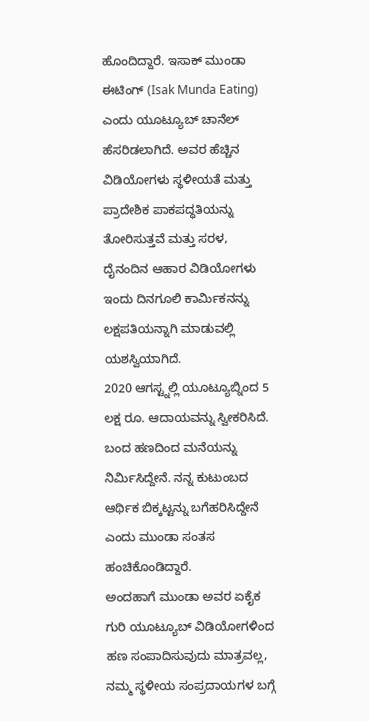ಹೊಂದಿದ್ದಾರೆ. ಇಸಾಕ್ ಮುಂಡಾ ಈಟಿಂಗ್ (Isak Munda Eating) ಎಂದು ಯೂಟ್ಯೂಬ್ ಚಾನೆಲ್ ಹೆಸರಿಡಲಾಗಿದೆ. ಅವರ ಹೆಚ್ಚಿನ ವಿಡಿಯೋಗಳು ಸ್ಥಳೀಯತೆ ಮತ್ತು ಪ್ರಾದೇಶಿಕ ಪಾಕಪದ್ಧತಿಯನ್ನು ತೋರಿಸುತ್ತವೆ ಮತ್ತು ಸರಳ, ದೈನಂದಿನ ಆಹಾರ ವಿಡಿಯೋಗಳು ಇಂದು ದಿನಗೂಲಿ ಕಾರ್ಮಿಕನನ್ನು ಲಕ್ಷಪತಿಯನ್ನಾಗಿ ಮಾಡುವಲ್ಲಿ ಯಶಸ್ವಿಯಾಗಿದೆ.
2020 ಆಗಸ್ಟ್ನಲ್ಲಿ ಯೂಟ್ಯೂಬ್ನಿಂದ 5 ಲಕ್ಷ ರೂ. ಆದಾಯವನ್ನು ಸ್ವೀಕರಿಸಿದೆ. ಬಂದ ಹಣದಿಂದ ಮನೆಯನ್ನು ನಿರ್ಮಿಸಿದ್ದೇನೆ. ನನ್ನ ಕುಟುಂಬದ ಆರ್ಥಿಕ ಬಿಕ್ಕಟ್ಟನ್ನು ಬಗೆಹರಿಸಿದ್ದೇನೆ ಎಂದು ಮುಂಡಾ ಸಂತಸ ಹಂಚಿಕೊಂಡಿದ್ದಾರೆ.
ಅಂದಹಾಗೆ ಮುಂಡಾ ಅವರ ಏಕೈಕ ಗುರಿ ಯೂಟ್ಯೂಬ್ ವಿಡಿಯೋಗಳಿಂದ ಹಣ ಸಂಪಾದಿಸುವುದು ಮಾತ್ರವಲ್ಲ, ನಮ್ಮ ಸ್ಥಳೀಯ ಸಂಪ್ರದಾಯಗಳ ಬಗ್ಗೆ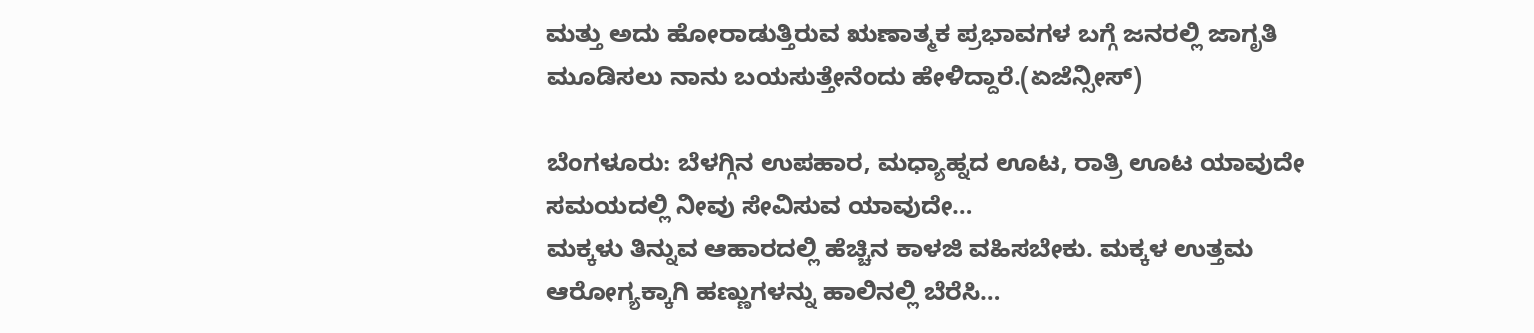ಮತ್ತು ಅದು ಹೋರಾಡುತ್ತಿರುವ ಋಣಾತ್ಮಕ ಪ್ರಭಾವಗಳ ಬಗ್ಗೆ ಜನರಲ್ಲಿ ಜಾಗೃತಿ ಮೂಡಿಸಲು ನಾನು ಬಯಸುತ್ತೇನೆಂದು ಹೇಳಿದ್ದಾರೆ.(ಏಜೆನ್ಸೀಸ್)

ಬೆಂಗಳೂರು: ಬೆಳಗ್ಗಿನ ಉಪಹಾರ, ಮಧ್ಯಾಹ್ನದ ಊಟ, ರಾತ್ರಿ ಊಟ ಯಾವುದೇ ಸಮಯದಲ್ಲಿ ನೀವು ಸೇವಿಸುವ ಯಾವುದೇ…
ಮಕ್ಕಳು ತಿನ್ನುವ ಆಹಾರದಲ್ಲಿ ಹೆಚ್ಚಿನ ಕಾಳಜಿ ವಹಿಸಬೇಕು. ಮಕ್ಕಳ ಉತ್ತಮ ಆರೋಗ್ಯಕ್ಕಾಗಿ ಹಣ್ಣುಗಳನ್ನು ಹಾಲಿನಲ್ಲಿ ಬೆರೆಸಿ…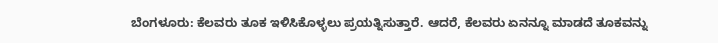ಬೆಂಗಳೂರು: ಕೆಲವರು ತೂಕ ಇಳಿಸಿಕೊಳ್ಳಲು ಪ್ರಯತ್ನಿಸುತ್ತಾರೆ. ಆದರೆ, ಕೆಲವರು ಏನನ್ನೂ ಮಾಡದೆ ತೂಕವನ್ನು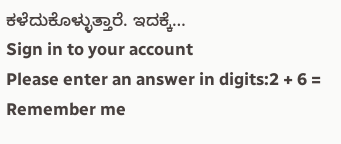ಕಳೆದುಕೊಳ್ಳುತ್ತಾರೆ. ಇದಕ್ಕೆ…
Sign in to your account
Please enter an answer in digits:2 + 6 =
Remember me